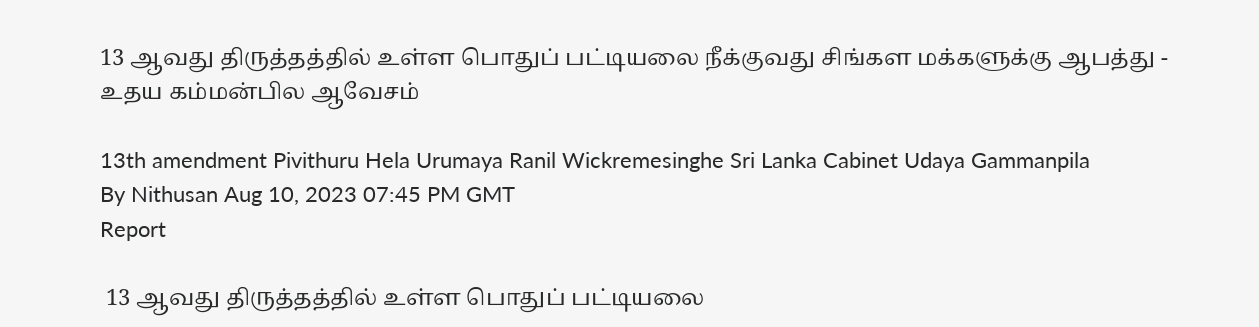13 ஆவது திருத்தத்தில் உள்ள பொதுப் பட்டியலை நீக்குவது சிங்கள மக்களுக்கு ஆபத்து - உதய கம்மன்பில ஆவேசம்

13th amendment Pivithuru Hela Urumaya Ranil Wickremesinghe Sri Lanka Cabinet Udaya Gammanpila
By Nithusan Aug 10, 2023 07:45 PM GMT
Report

 13 ஆவது திருத்தத்தில் உள்ள பொதுப் பட்டியலை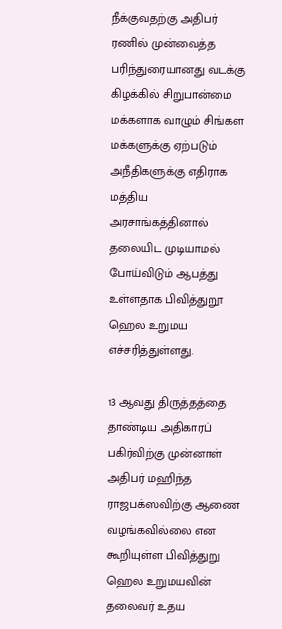நீக்குவதற்கு அதிபர் ரணில் முன்வைத்த பரிந்துரையானது வடக்கு கிழக்கில் சிறுபான்மை மக்களாக வாழும் சிங்கள மக்களுக்கு ஏற்படும் அநீதிகளுக்கு எதிராக மத்திய அரசாங்கத்தினால் தலையிட முடியாமல் போய்விடும் ஆபத்து உள்ளதாக பிவித்துறூ ஹெல உறுமய எச்சரித்துள்ளது.

13 ஆவது திருத்தத்தை தாண்டிய அதிகாரப் பகிர்விற்கு முன்னாள் அதிபர் மஹிந்த ராஜபக்ஸவிற்கு ஆணை வழங்கவில்லை என கூறியுள்ள பிவித்துறு ஹெல உறுமயவின் தலைவர் உதய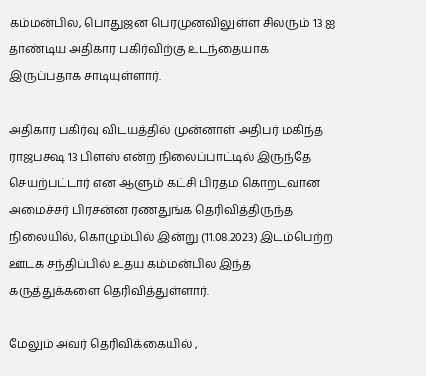கம்மன்பில, பொதுஜன பெரமுனவிலுள்ள சிலரும் 13 ஐ தாண்டிய அதிகார பகிர்விற்கு உடந்தையாக இருப்பதாக சாடியுள்ளார்.

அதிகார பகிர்வு விடயத்தில் முன்னாள் அதிபர் மகிந்த ராஜபக்ஷ 13 பிளஸ் என்ற நிலைப்பாட்டில் இருந்தே செயற்பட்டார் என ஆளும் கட்சி பிரதம கொறடவான அமைச்சர் பிரசன்ன ரணதுங்க தெரிவித்திருந்த நிலையில், கொழும்பில் இன்று (11.08.2023) இடம்பெற்ற ஊடக சந்திப்பில் உதய கம்மன்பில இந்த கருத்துக்களை தெரிவித்துள்ளார்.

மேலும் அவர் தெரிவிக்கையில் ,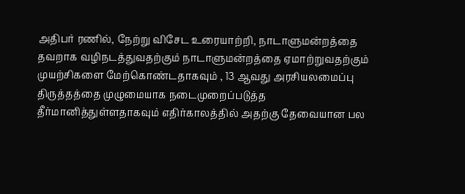அதிபர் ரணில், நேற்று விசேட உரையாற்றி, நாடாளுமன்றத்தை தவறாக வழிநடத்துவதற்கும் நாடாளுமன்றத்தை ஏமாற்றுவதற்கும் முயற்சிகளை மேற்கொண்டதாகவும் , 13 ஆவது அரசியலமைப்பு திருத்தத்தை முழுமையாக நடைமுறைப்படுத்த தீர்மானித்துள்ளதாகவும் எதிர்காலத்தில் அதற்கு தேவையான பல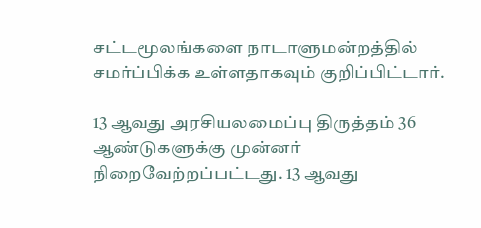சட்டமூலங்களை நாடாளுமன்றத்தில் சமர்ப்பிக்க உள்ளதாகவும் குறிப்பிட்டார்.

13 ஆவது அரசியலமைப்பு திருத்தம் 36 ஆண்டுகளுக்கு முன்னர் நிறைவேற்றப்பட்டது. 13 ஆவது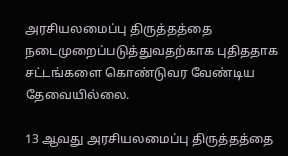அரசியலமைப்பு திருத்தத்தை நடைமுறைப்படுத்துவதற்காக புதிததாக சட்டங்களை கொண்டுவர வேண்டிய தேவையில்லை.

13 ஆவது அரசியலமைப்பு திருத்தத்தை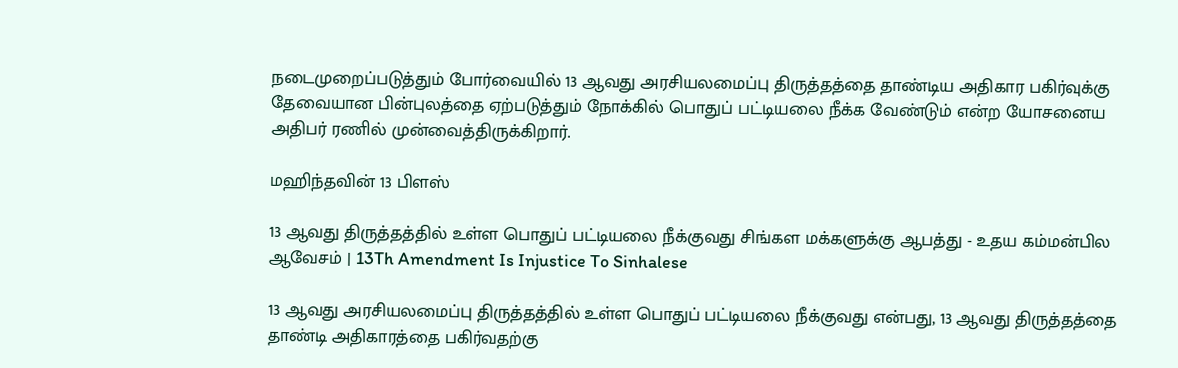நடைமுறைப்படுத்தும் போர்வையில் 13 ஆவது அரசியலமைப்பு திருத்தத்தை தாண்டிய அதிகார பகிர்வுக்கு தேவையான பின்புலத்தை ஏற்படுத்தும் நோக்கில் பொதுப் பட்டியலை நீக்க வேண்டும் என்ற யோசனைய அதிபர் ரணில் முன்வைத்திருக்கிறார்.

மஹிந்தவின் 13 பிளஸ்

13 ஆவது திருத்தத்தில் உள்ள பொதுப் பட்டியலை நீக்குவது சிங்கள மக்களுக்கு ஆபத்து - உதய கம்மன்பில ஆவேசம் | 13Th Amendment Is Injustice To Sinhalese

13 ஆவது அரசியலமைப்பு திருத்தத்தில் உள்ள பொதுப் பட்டியலை நீக்குவது என்பது, 13 ஆவது திருத்தத்தை தாண்டி அதிகாரத்தை பகிர்வதற்கு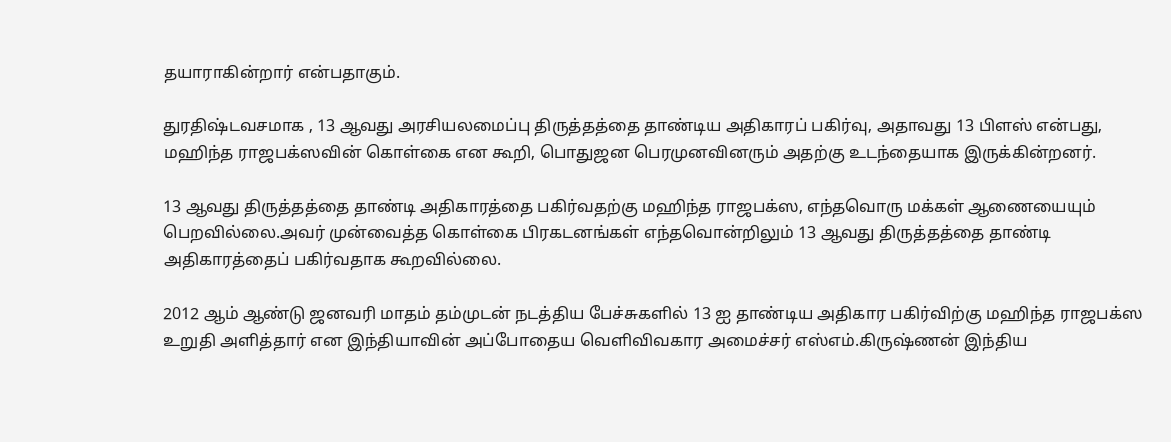தயாராகின்றார் என்பதாகும்.

துரதிஷ்டவசமாக , 13 ஆவது அரசியலமைப்பு திருத்தத்தை தாண்டிய அதிகாரப் பகிர்வு, அதாவது 13 பிளஸ் என்பது, மஹிந்த ராஜபக்ஸவின் கொள்கை என கூறி, பொதுஜன பெரமுனவினரும் அதற்கு உடந்தையாக இருக்கின்றனர்.

13 ஆவது திருத்தத்தை தாண்டி அதிகாரத்தை பகிர்வதற்கு மஹிந்த ராஜபக்ஸ, எந்தவொரு மக்கள் ஆணையையும் பெறவில்லை.அவர் முன்வைத்த கொள்கை பிரகடனங்கள் எந்தவொன்றிலும் 13 ஆவது திருத்தத்தை தாண்டி அதிகாரத்தைப் பகிர்வதாக கூறவில்லை.

2012 ஆம் ஆண்டு ஜனவரி மாதம் தம்முடன் நடத்திய பேச்சுகளில் 13 ஐ தாண்டிய அதிகார பகிர்விற்கு மஹிந்த ராஜபக்ஸ உறுதி அளித்தார் என இந்தியாவின் அப்போதைய வெளிவிவகார அமைச்சர் எஸ்எம்.கிருஷ்ணன் இந்திய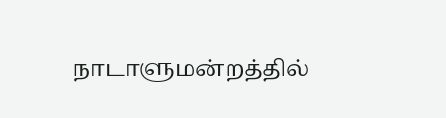நாடாளுமன்றத்தில்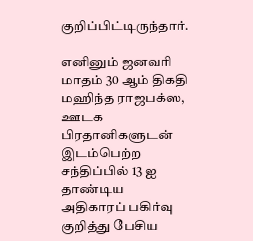குறிப்பிட்டிருந்தார்.

எனினும் ஜனவரி மாதம் 30 ஆம் திகதி மஹிந்த ராஜபக்ஸ, ஊடக பிரதானிகளுடன் இடம்பெற்ற சந்திப்பில் 13 ஐ தாண்டிய அதிகாரப் பகிர்வு குறித்து பேசிய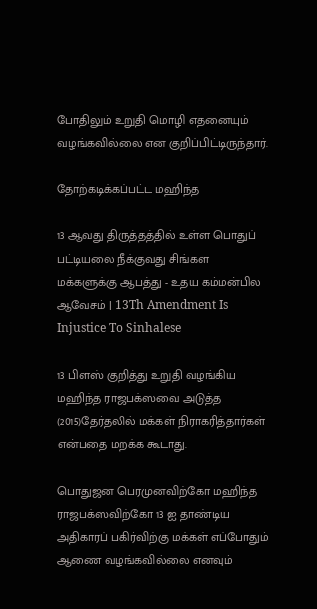போதிலும் உறுதி மொழி எதனையும் வழங்கவில்லை என குறிப்பிட்டிருந்தார்.

தோற்கடிக்கப்பட்ட மஹிந்த

13 ஆவது திருத்தத்தில் உள்ள பொதுப் பட்டியலை நீக்குவது சிங்கள மக்களுக்கு ஆபத்து - உதய கம்மன்பில ஆவேசம் | 13Th Amendment Is Injustice To Sinhalese

13 பிளஸ் குறித்து உறுதி வழங்கிய மஹிந்த ராஜபக்ஸவை அடுத்த (2015)தேர்தலில் மக்கள் நிராகரித்தார்கள் என்பதை மறக்க கூடாது.

பொதுஜன பெரமுனவிற்கோ மஹிந்த ராஜபக்ஸவிற்கோ 13 ஐ தாண்டிய அதிகாரப் பகிர்விற்கு மக்கள் எப்போதும் ஆணை வழங்கவில்லை எனவும்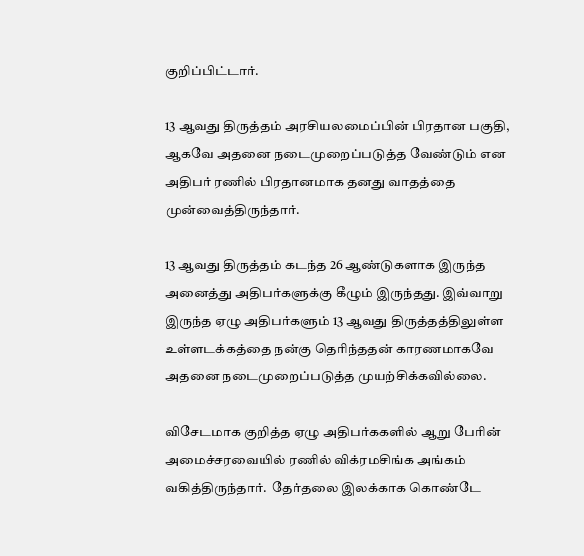குறிப்பிட்டார்.

13 ஆவது திருத்தம் அரசியலமைப்பின் பிரதான பகுதி, ஆகவே அதனை நடைமுறைப்படுத்த வேண்டும் என அதிபர் ரணில் பிரதானமாக தனது வாதத்தை முன்வைத்திருந்தார்.

13 ஆவது திருத்தம் கடந்த 26 ஆண்டுகளாக இருந்த அனைத்து அதிபர்களுக்கு கீழும் இருந்தது. இவ்வாறு இருந்த ஏழு அதிபர்களும் 13 ஆவது திருத்தத்திலுள்ள உள்ளடக்கத்தை நன்கு தெரிந்ததன் காரணமாகவே அதனை நடைமுறைப்படுத்த முயற்சிக்கவில்லை.

விசேடமாக குறித்த ஏழு அதிபர்ககளில் ஆறு பேரின் அமைச்சரவையில் ரணில் விக்ரமசிங்க அங்கம் வகித்திருந்தார்.  தேர்தலை இலக்காக கொண்டே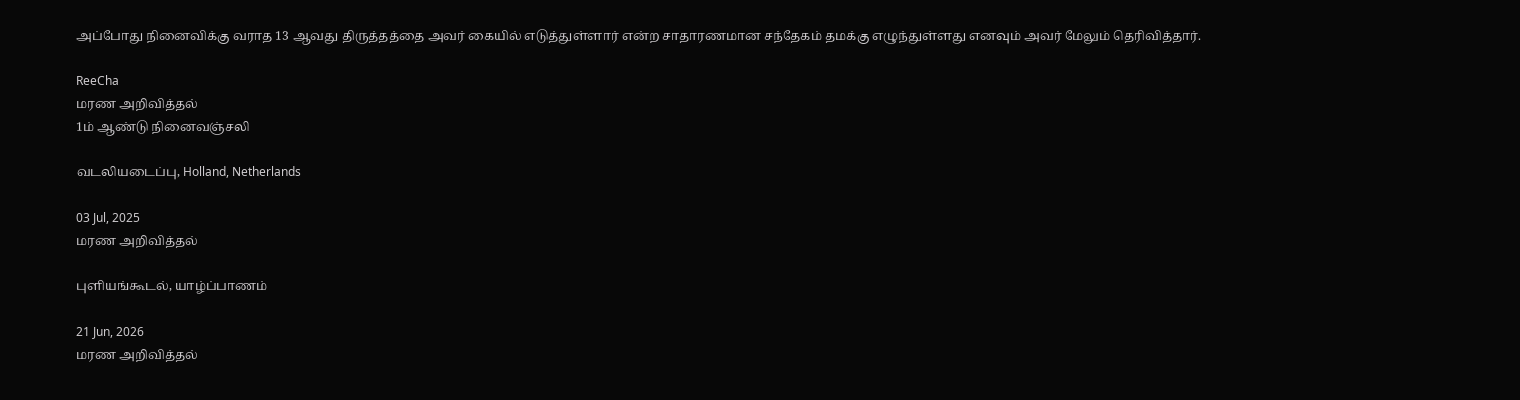அப்போது நினைவிக்கு வராத 13 ஆவது திருத்தத்தை அவர் கையில் எடுத்துள்ளார் என்ற சாதாரணமான சந்தேகம் தமக்கு எழுந்துள்ளது எனவும் அவர் மேலும் தெரிவித்தார்.

ReeCha
மரண அறிவித்தல்
1ம் ஆண்டு நினைவஞ்சலி

வடலியடைப்பு, Holland, Netherlands

03 Jul, 2025
மரண அறிவித்தல்

புளியங்கூடல், யாழ்ப்பாணம்

21 Jun, 2026
மரண அறிவித்தல்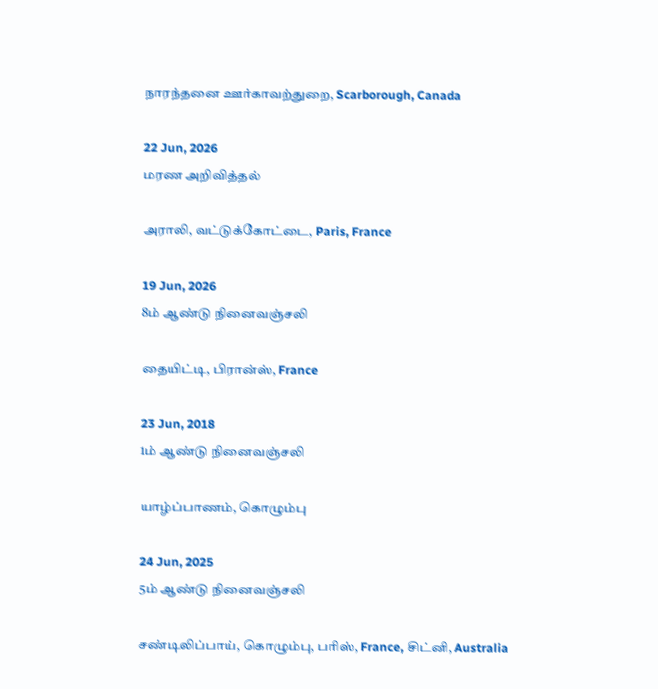நாரந்தனை ஊர்காவற்துறை, Scarborough, Canada

22 Jun, 2026
மரண அறிவித்தல்

அராலி, வட்டுக்கோட்டை, Paris, France

19 Jun, 2026
8ம் ஆண்டு நினைவஞ்சலி

தையிட்டி, பிரான்ஸ், France

23 Jun, 2018
1ம் ஆண்டு நினைவஞ்சலி

யாழ்ப்பாணம், கொழும்பு

24 Jun, 2025
5ம் ஆண்டு நினைவஞ்சலி

சண்டிலிப்பாய், கொழும்பு, பரிஸ், France, சிட்னி, Australia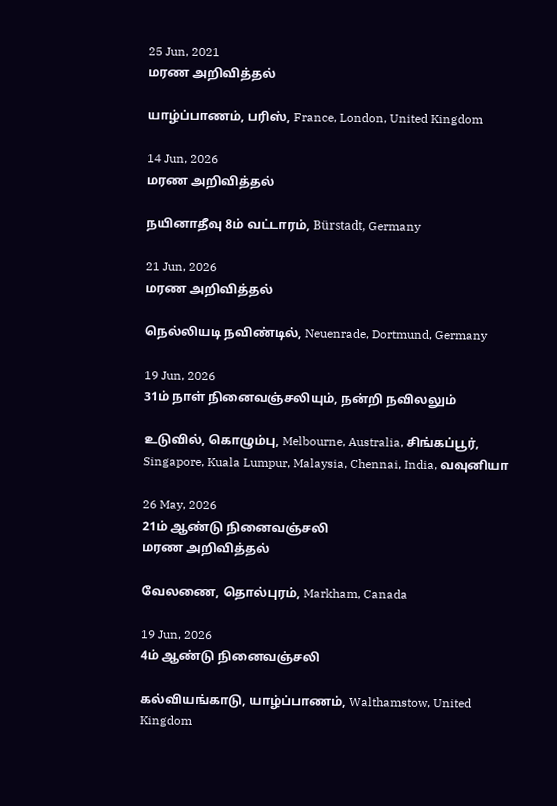25 Jun, 2021
மரண அறிவித்தல்

யாழ்ப்பாணம், பரிஸ், France, London, United Kingdom

14 Jun, 2026
மரண அறிவித்தல்

நயினாதீவு 8ம் வட்டாரம், Bürstadt, Germany

21 Jun, 2026
மரண அறிவித்தல்

நெல்லியடி நவிண்டில், Neuenrade, Dortmund, Germany

19 Jun, 2026
31ம் நாள் நினைவஞ்சலியும், நன்றி நவிலலும்

உடுவில், கொழும்பு, Melbourne, Australia, சிங்கப்பூர், Singapore, Kuala Lumpur, Malaysia, Chennai, India, வவுனியா

26 May, 2026
21ம் ஆண்டு நினைவஞ்சலி
மரண அறிவித்தல்

வேலணை, தொல்புரம், Markham, Canada

19 Jun, 2026
4ம் ஆண்டு நினைவஞ்சலி

கல்வியங்காடு, யாழ்ப்பாணம், Walthamstow, United Kingdom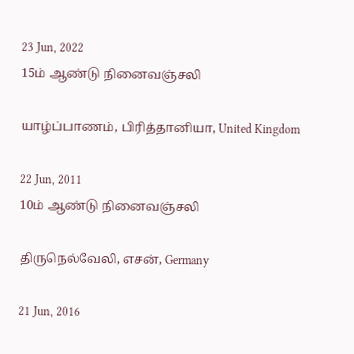23 Jun, 2022
15ம் ஆண்டு நினைவஞ்சலி

யாழ்ப்பாணம், பிரித்தானியா, United Kingdom

22 Jun, 2011
10ம் ஆண்டு நினைவஞ்சலி

திருநெல்வேலி, எசன், Germany

21 Jun, 2016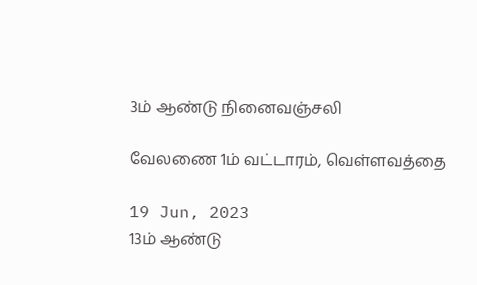3ம் ஆண்டு நினைவஞ்சலி

வேலணை 1ம் வட்டாரம், வெள்ளவத்தை

19 Jun, 2023
13ம் ஆண்டு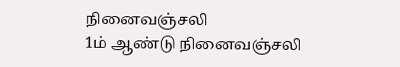நினைவஞ்சலி
1ம் ஆண்டு நினைவஞ்சலி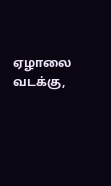ஏழாலை வடக்கு,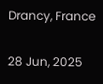Drancy, France

28 Jun, 2025